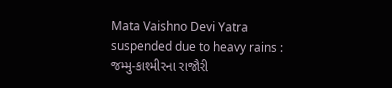Mata Vaishno Devi Yatra suspended due to heavy rains : જમ્મુ-કાશ્મીરના રાજૌરી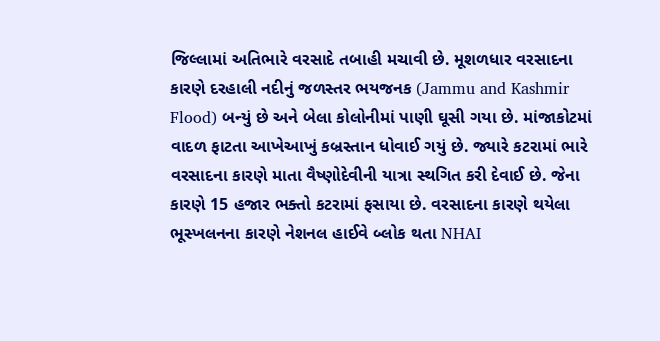જિલ્લામાં અતિભારે વરસાદે તબાહી મચાવી છે. મૂશળધાર વરસાદના કારણે દરહાલી નદીનું જળસ્તર ભયજનક (Jammu and Kashmir Flood) બન્યું છે અને બેલા કોલોનીમાં પાણી ઘૂસી ગયા છે. માંજાકોટમાં વાદળ ફાટતા આખેઆખું કબ્રસ્તાન ધોવાઈ ગયું છે. જ્યારે કટરામાં ભારે વરસાદના કારણે માતા વૈષ્ણોદેવીની યાત્રા સ્થગિત કરી દેવાઈ છે. જેના કારણે 15 હજાર ભક્તો કટરામાં ફસાયા છે. વરસાદના કારણે થયેલા ભૂસ્ખલનના કારણે નેશનલ હાઈવે બ્લોક થતા NHAI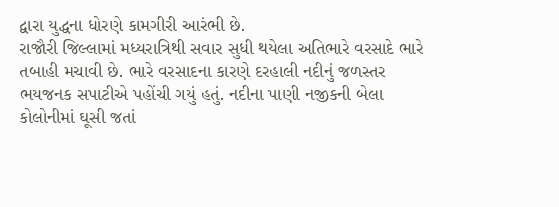દ્વારા યુદ્ધના ધોરણે કામગીરી આરંભી છે.
રાજૌરી જિલ્લામાં મધ્યરાત્રિથી સવાર સુધી થયેલા અતિભારે વરસાદે ભારે તબાહી મચાવી છે. ભારે વરસાદના કારણે દરહાલી નદીનું જળસ્તર ભયજનક સપાટીએ પહોંચી ગયું હતું. નદીના પાણી નજીકની બેલા કોલોનીમાં ઘૂસી જતાં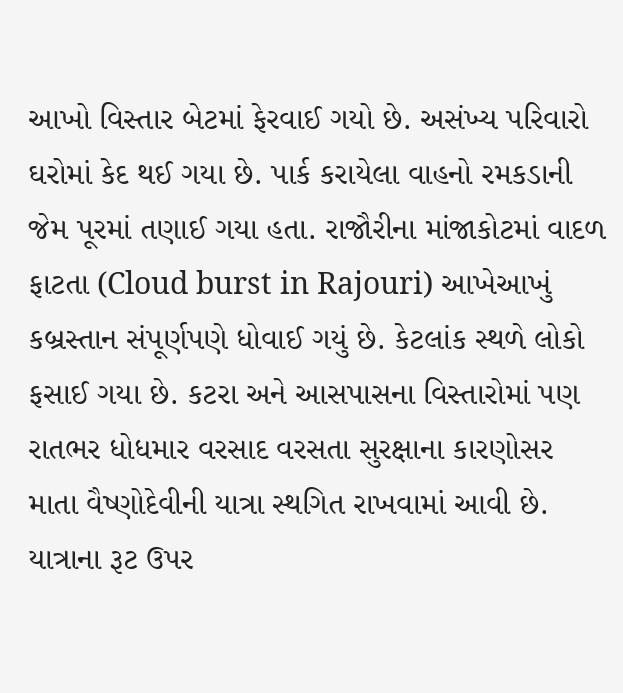આખો વિસ્તાર બેટમાં ફેરવાઈ ગયો છે. અસંખ્ય પરિવારો ઘરોમાં કેદ થઈ ગયા છે. પાર્ક કરાયેલા વાહનો રમકડાની જેમ પૂરમાં તણાઈ ગયા હતા. રાજૌરીના માંજાકોટમાં વાદળ ફાટતા (Cloud burst in Rajouri) આખેઆખું કબ્રસ્તાન સંપૂર્ણપણે ધોવાઈ ગયું છે. કેટલાંક સ્થળે લોકો ફસાઈ ગયા છે. કટરા અને આસપાસના વિસ્તારોમાં પણ રાતભર ધોધમાર વરસાદ વરસતા સુરક્ષાના કારણોસર માતા વૈષ્ણોદેવીની યાત્રા સ્થગિત રાખવામાં આવી છે. યાત્રાના રૂટ ઉપર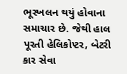ભૂસ્ખલન થયું હોવાના સમાચાર છે. જેથી હાલ પૂરતી હેલિકોપ્ટર, બેટરી કાર સેવા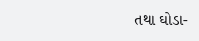તથા ઘોડા-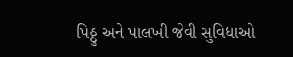પિઠ્ઠુ અને પાલખી જેવી સુવિધાઓ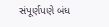સંપૂર્ણપણે બંધ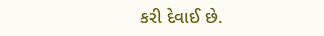કરી દેવાઈ છે.